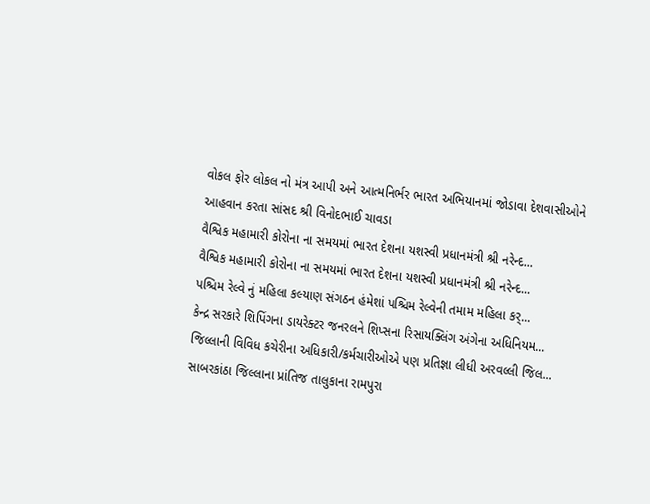વોકલ ફોર લોકલ નો મંત્ર આપી અને આત્મનિર્ભર ભારત અભિયાનમાં જોડાવા દેશવાસીઓને આહવાન કરતા સાંસદ શ્રી વિનોદભાઈ ચાવડા
વૈશ્વિક મહામારી કોરોના ના સમયમાં ભારત દેશના યશસ્વી પ્રધાનમંત્રી શ્રી નરેન્દ...
વૈશ્વિક મહામારી કોરોના ના સમયમાં ભારત દેશના યશસ્વી પ્રધાનમંત્રી શ્રી નરેન્દ...
પશ્ચિમ રેલ્વે નું મહિલા કલ્યાણ સંગઠન હંમેશાં પશ્ચિમ રેલ્વેની તમામ મહિલા કર્...
કેન્દ્ર સરકારે શિપિંગના ડાયરેક્ટર જનરલને શિપ્સના રિસાયક્લિંગ અંગેના અધિનિયમ...
જિલ્લાની વિવિધ કચેરીના અધિકારી/કર્મચારીઓએ પણ પ્રતિજ્ઞા લીધી અરવલ્લી જિલ...
સાબરકાંઠા જિલ્લાના પ્રાંતિજ તાલુકાના રામપુરા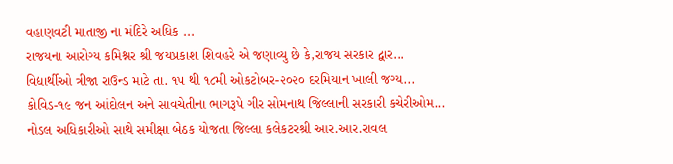વહાણવટી માતાજી ના મંદિરે અધિક ...
રાજયના આરોગ્ય કમિશ્નર શ્રી જયપ્રકાશ શિવહરે એ જણાવ્યુ છે કે,રાજય સરકાર દ્વાર...
વિદ્યાર્થીઓ ત્રીજા રાઉન્ડ માટે તા. ૧૫ થી ૧૮મી ઓકટોબર-૨૦૨૦ દરમિયાન ખાલી જગ્ય...
કોવિડ-૧૯ જન આંદોલન અને સાવચેતીના ભાગરૂપે ગીર સોમનાથ જિલ્લાની સરકારી કચેરીઓમ...
નોડલ અધિકારીઓ સાથે સમીક્ષા બેઠક યોજતા જિલ્લા કલેકટરશ્રી આર.આર.રાવલ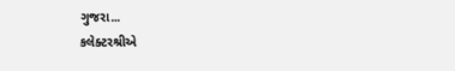ગુજરા...
કલેક્ટરશ્રીએ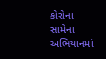કોરોના સામેના અભિયાનમાં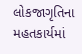લોકજાગૃતિના મહતકાર્યમાં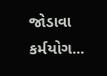જોડાવા કર્મયોગ...